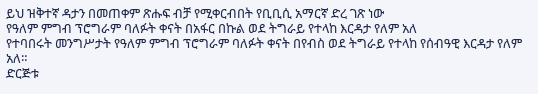ይህ ዝቅተኛ ዳታን በመጠቀም ጽሑፍ ብቻ የሚቀርብበት የቢቢሲ አማርኛ ድረ ገጽ ነው
የዓለም ምግብ ፕሮግራም ባለፉት ቀናት በአፋር በኩል ወደ ትግራይ የተላከ እርዳታ የለም አለ
የተባበሩት መንግሥታት የዓለም ምግብ ፕሮግራም ባለፉት ቀናት በየብስ ወደ ትግራይ የተላከ የሰብዓዊ እርዳታ የለም አለ።
ድርጅቱ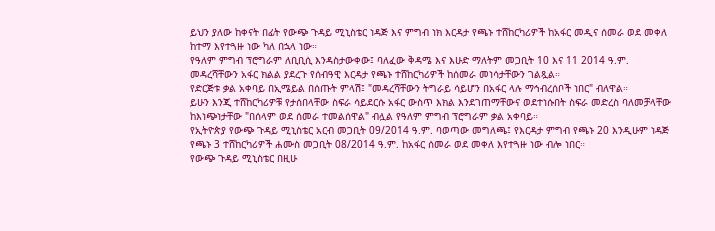ይህን ያለው ከቀናት በፊት የውጭ ጉዳይ ሚኒስቴር ነዳጅ እና ምግብ ነክ እርዳታ የጫኑ ተሸከርካሪዎች ከአፋር መዲና ሰመራ ወደ መቀለ ከተማ እየተጓዙ ነው ካለ በኋላ ነው።
የዓለም ምግብ ፕሮግራም ለቢቢሲ እንዳስታውቀው፤ ባለፈው ቅዳሜ እና እሁድ ማለትም መጋቢት 10 እና 11 2014 ዓ.ም. መዳረሻቸውን አፋር ክልል ያደረጉ የሰብዓዊ እርዳታ የጫኑ ተሸከርካሪዎች ከሰመራ መነሳታቸውን ገልጿል።
የድርጅቱ ቃል አቀባይ በኢሜይል በሰጡት ምላሽ፤ "መዳረሻቸውን ትግራይ ሳይሆን በአፋር ላሉ ማኅብረሰቦች ነበር" ብለዋል።
ይሁን እንጂ ተሸከርካሪዎቹ የታሰበላቸው ስፍራ ሳይደርሱ አፋር ውስጥ እክል እንደገጠማቸውና ወደተነሱበት ስፍራ መድረስ ባለመቻላቸው ከእነጭነታቸው "በሰላም ወደ ሰመራ ተመልሰዋል" ብሏል የዓለም ምግብ ፕሮግራም ቃል አቀባይ።
የኢትዮጵያ የውጭ ጉዳይ ሚኒስቴር አርብ መጋቢት 09/2014 ዓ.ም. ባወጣው መግለጫ፤ የእርዳታ ምግብ የጫኑ 20 እንዲሁም ነዳጅ የጫኑ 3 ተሸከርካሪዎች ሐሙስ መጋቢት 08/2014 ዓ.ም. ከአፋር ሰመራ ወደ መቀለ እየተጓዙ ነው ብሎ ነበር።
የውጭ ጉዳይ ሚኒስቴር በዚሁ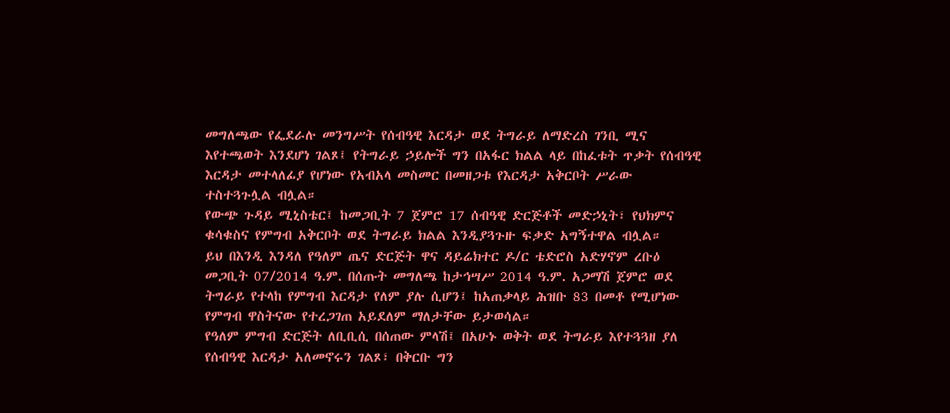መግለጫው የፌደራሉ መንግሥት የሰብዓዊ እርዳታ ወደ ትግራይ ለማድረስ ገንቢ ሚና እየተጫወት እንደሆነ ገልጾ፤ የትግራይ ኃይሎች ግን በአፋር ክልል ላይ በከፈቱት ጥቃት የሰብዓዊ እርዳታ መተላለፊያ የሆነው የአብአላ መስመር በመዘጋቱ የእርዳታ አቅርቦት ሥራው ተስተጓጉሏል ብሏል።
የውጭ ጉዳይ ሚኒስቴር፤ ከመጋቢት 7 ጀምሮ 17 ሰብዓዊ ድርጅቶች መድኃኒት፣ የህክምና ቁሳቁስና የምግብ አቅርቦት ወደ ትግራይ ክልል እንዲያጓጉዙ ፍቃድ አግኝተዋል ብሏል።
ይህ በእንዲ እንዳለ የዓለም ጤና ድርጅት ዋና ዳይሬክተር ዶ/ር ቴድሮስ አድሃኖም ረቡዕ መጋቢት 07/2014 ዓ.ም. በሰጡት መግለጫ ከታኅሣሥ 2014 ዓ.ም. አጋማሽ ጀምሮ ወደ ትግራይ የተላከ የምግብ እርዳታ የለም ያሉ ሲሆን፤ ከአጠቃላይ ሕዝቡ 83 በመቶ የሚሆነው የምግብ ዋስትናው የተረጋገጠ አይደለም ማለታቸው ይታወሳል።
የዓለም ምግብ ድርጅት ለቢቢሲ በሰጠው ምላሽ፤ በአሁኑ ወቅት ወደ ትግራይ እየተጓጓዘ ያለ የሰብዓዊ እርዳታ አለመኖሩን ገልጾ፣ በቅርቡ ግን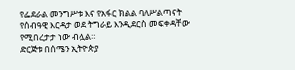የፌደራል መንግሥቱ እና የአፋር ክልል ባለሥልጣናት የሰብዓዊ እርዳታ ወደ ትግራይ እንዲደርስ መፍቀዳቸው የሚበረታታ ነው ብሏል።
ድርጅቱ በሰሜን ኢትዮጵያ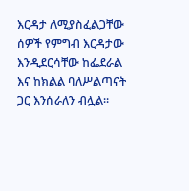እርዳታ ለሚያስፈልጋቸው ሰዎች የምግብ እርዳታው እንዲደርሳቸው ከፌደራል እና ከክልል ባለሥልጣናት ጋር እንሰራለን ብሏል።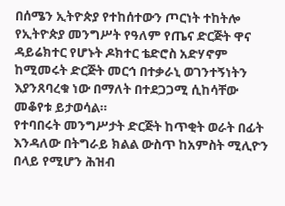በሰሜን ኢትዮጵያ የተከሰተውን ጦርነት ተከትሎ የኢትዮጵያ መንግሥት የዓለም የጤና ድርጅት ዋና ዳይሬክተር የሆኑት ዶክተር ቴድሮስ አድሃኖም ከሚመሩት ድርጅት መርኅ በተቃራኒ ወገንተኝነትን እያንጸባረቁ ነው በማለት በተደጋጋሚ ሲከሳቸው መቆየቱ ይታወሳል።
የተባበሩት መንግሥታት ድርጅት ከጥቂት ወራት በፊት እንዳለው በትግራይ ክልል ውስጥ ከአምስት ሚሊዮን በላይ የሚሆን ሕዝብ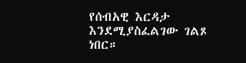የሰብአዊ እርዳታ እንደሚያስፈልገው ገልጾ ነበር።